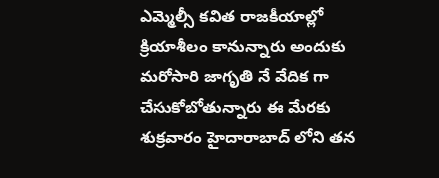ఎమ్మెల్సీ కవిత రాజకీయాల్లో క్రియాశీలం కానున్నారు అందుకు మరోసారి జాగృతి నే వేదిక గా చేసుకోబోతున్నారు ఈ మేరకు శుక్రవారం హైదారాబాద్ లోని తన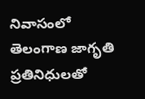నివాసంలో తెలంగాణ జాగృతి ప్రతినిధులతో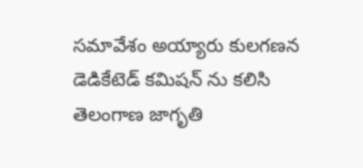సమావేశం అయ్యారు కులగణన డెడికేటెడ్ కమిషన్ ను కలిసి తెలంగాణ జాగృతి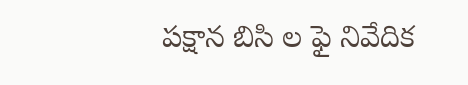పక్షాన బిసి ల ఫై నివేదిక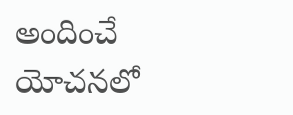అందించే యోచనలో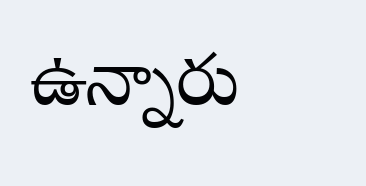ఉన్నారు